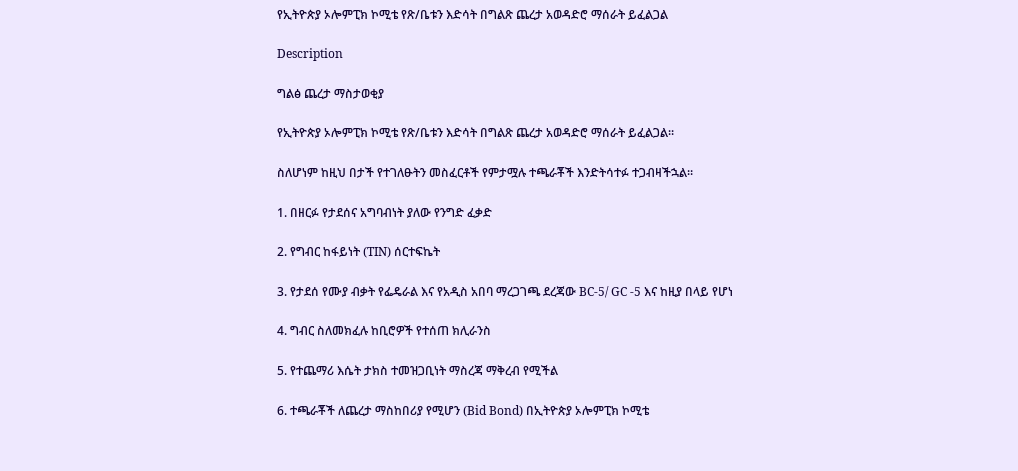የኢትዮጵያ ኦሎምፒክ ኮሚቴ የጽ/ቤቱን እድሳት በግልጽ ጨረታ አወዳድሮ ማሰራት ይፈልጋል

Description

ግልፅ ጨረታ ማስታወቂያ

የኢትዮጵያ ኦሎምፒክ ኮሚቴ የጽ/ቤቱን እድሳት በግልጽ ጨረታ አወዳድሮ ማሰራት ይፈልጋል።

ስለሆነም ከዚህ በታች የተገለፁትን መስፈርቶች የምታሟሉ ተጫራቾች እንድትሳተፉ ተጋብዛችኋል።

1. በዘርፉ የታደሰና አግባብነት ያለው የንግድ ፈቃድ

2. የግብር ከፋይነት (TIN) ሰርተፍኬት

3. የታደሰ የሙያ ብቃት የፌዴራል እና የአዲስ አበባ ማረጋገጫ ደረጃው BC-5/ GC -5 እና ከዚያ በላይ የሆነ

4. ግብር ስለመክፈሉ ከቢሮዎች የተሰጠ ክሊራንስ

5. የተጨማሪ እሴት ታክስ ተመዝጋቢነት ማስረጃ ማቅረብ የሚችል

6. ተጫራቾች ለጨረታ ማስከበሪያ የሚሆን (Bid Bond) በኢትዮጵያ ኦሎምፒክ ኮሚቴ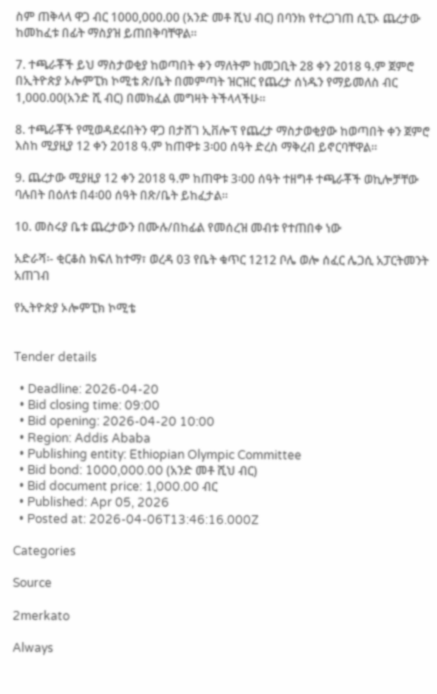ስም ጠቅላላ ዋጋ ብር 1000,000.00 (አንድ መቶ ሺህ ብር) በባንክ የተረጋገጠ ሲፒኦ ጨረታው ከመከፈቱ በፊት ማስያዝ ይጠበቅባቸዋል።

7. ተጫራቾች ይህ ማስታወቂያ ከወጣበት ቀን ማለትም ከመጋቢት 28 ቀን 2018 ዓ.ም ጀምሮ በኢትዮጵያ ኦሎምፒክ ኮሚቴ ጽ/ቤት በመምጣት ዝርዝር የጨረታ ሰነዱን የማይመለስ ብር 1,000.00(አንድ ሺ ብር) በመክፈል መግዛት ትችላላችሁ።

8. ተጫራቾች የሚወዳደሩበትን ዋጋ በታሸገ ኢቨሎፕ የጨረታ ማስታወቂያው ከወጣበት ቀን ጀምሮ እስከ ሚያዚያ 12 ቀን 2018 ዓ.ም ከጠዋቱ 3፡00 ሰዓት ድረስ ማቅረብ ይኖርባቸዋል።

9. ጨረታው ሚያዚያ 12 ቀን 2018 ዓ.ም ከጠዋቱ 3፡00 ሰዓት ተዘግቶ ተጫራቾች ወኪሎቻቸው ባሉበት በዕለቱ በ4፡00 ሰዓት በጽ/ቤት ይከፈታል።

10. መስሩያ ቤቱ ጨረታውን በሙሉ/በከፊል የመሰረዝ መብቱ የተጠበቀ ነው

አድራሻ፡- ቂርቆስ ክፍለ ከተማ፣ ወረዳ 03 የቤት ቁጥር 1212 ቦሌ ወሎ ሰፈር ሌጋሲ አፓርትመንት አጠገብ

የኢትዮጵያ ኦሎምፒክ ኮሚቴ


Tender details

  • Deadline: 2026-04-20
  • Bid closing time: 09:00
  • Bid opening: 2026-04-20 10:00
  • Region: Addis Ababa
  • Publishing entity: Ethiopian Olympic Committee
  • Bid bond: 1000,000.00 (አንድ መቶ ሺህ ብር)
  • Bid document price: 1,000.00 ብር
  • Published: Apr 05, 2026
  • Posted at: 2026-04-06T13:46:16.000Z

Categories

Source

2merkato

Always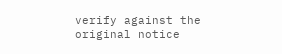verify against the original notice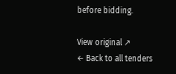before bidding.

View original ↗
← Back to all tenders